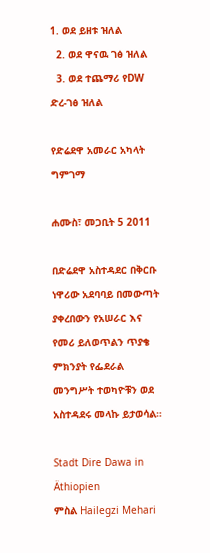1. ወደ ይዘቱ ዝለል
  2. ወደ ዋናዉ ገፅ ዝለል
  3. ወደ ተጨማሪ የDW ድረ-ገፅ ዝለል

የድሬደዋ አመራር አካላት ግምገማ

ሐሙስ፣ መጋቢት 5 2011

በድሬደዋ አስተዳደር በቅርቡ ነዋሪው አደባባይ በመውጣት ያቀረበውን የአሠራር እና የመሪ ይለወጥልን ጥያቄ ምክንያት የፌደራል መንግሥት ተወካዮቹን ወደ አስተዳደሩ መላኩ ይታወሳል።

Stadt Dire Dawa in Äthiopien
ምስል Hailegzi Mehari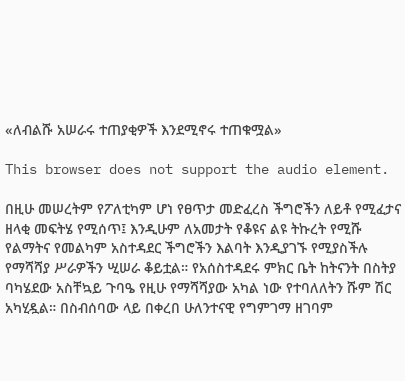«ለብልሹ አሠራሩ ተጠያቂዎች እንደሚኖሩ ተጠቁሟል»

This browser does not support the audio element.

በዚሁ መሠረትም የፖለቲካም ሆነ የፀጥታ መድፈረስ ችግሮችን ለይቶ የሚፈታና ዘላቂ መፍትሄ የሚሰጥ፤ እንዲሁም ለአመታት የቆዩና ልዩ ትኩረት የሚሹ የልማትና የመልካም አስተዳደር ችግሮችን እልባት እንዲያገኙ የሚያስችሉ የማሻሻያ ሥራዎችን ሢሠራ ቆይቷል። የአሰስተዳደሩ ምክር ቤት ከትናንት በስትያ ባካሄደው አስቸኳይ ጉባዔ የዚሁ የማሻሻያው አካል ነው የተባለለትን ሹም ሽር አካሂዷል። በስብሰባው ላይ በቀረበ ሁለንተናዊ የግምገማ ዘገባም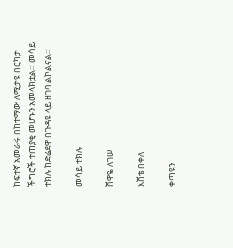ከፍተኛ አመራሩ በከተማው ለሚታዩ በርካታ ችግሮች ተጠያቂ መሆኑን አመላክቷል። መሳይ ተክሉ ከድሬደዋ በጉዳዩ ላይ ዘገባ ልኮልናል።

መሳይ ተክሉ

ሸዋዬ ለገሠ

እሸቴ በቀለ

ቀጣዩን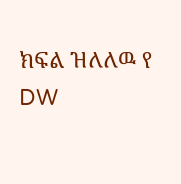ክፍል ዝለለዉ የ DW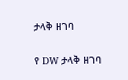ታላቅ ዘገባ

የ DW ታላቅ ዘገባ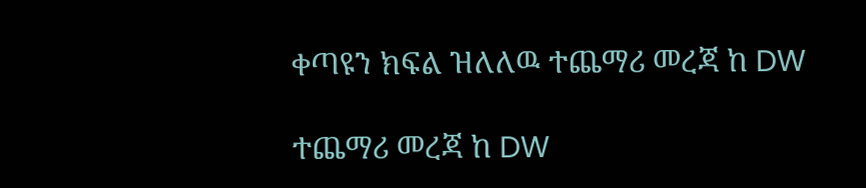ቀጣዩን ክፍል ዝለለዉ ተጨማሪ መረጃ ከ DW

ተጨማሪ መረጃ ከ DW